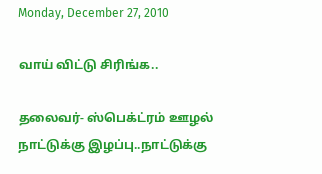Monday, December 27, 2010

வாய் விட்டு சிரிங்க..

தலைவர்- ஸ்பெக்ட்ரம் ஊழல் நாட்டுக்கு இழப்பு..நாட்டுக்கு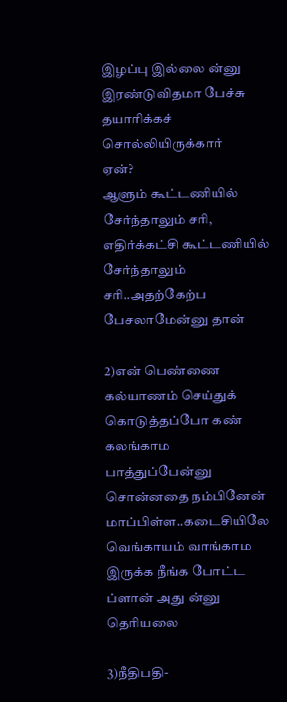இழப்பு இல்லை ன்னு இரண்டுவிதமா பேச்சு தயாரிக்கச் சொல்லியிருக்கார்
ஏன்?
ஆளும் கூட்டணியில் சேர்ந்தாலும் சரி, எதிர்க்கட்சி கூட்டணியில் சேர்ந்தாலும் சரி..அதற்கேற்ப பேசலாமேன்னு தான்

2)என் பெண்ணை கல்யாணம் செய்துக் கொடுத்தப்போ கண் கலங்காம பாத்துப்பேன்னு சொன்னதை நம்பினேன் மாப்பிள்ள..கடைசியிலே வெங்காயம் வாங்காம இருக்க நீங்க போட்ட ப்ளான் அது ன்னு தெரியலை

3)நீதிபதி-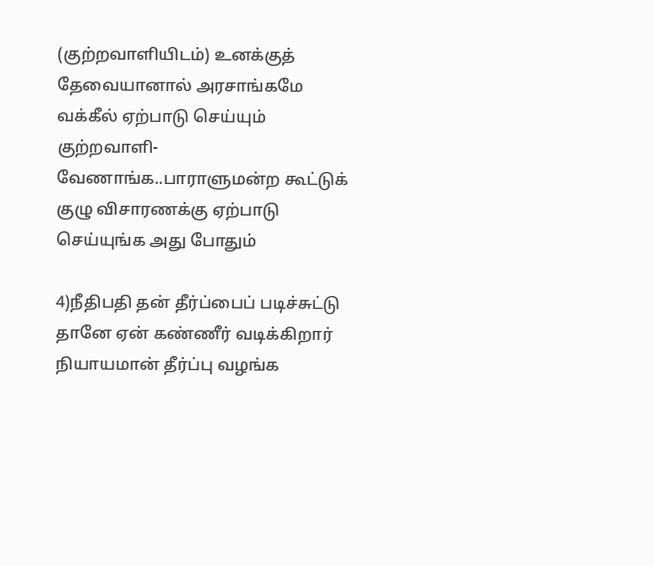(குற்றவாளியிடம்) உனக்குத் தேவையானால் அரசாங்கமே வக்கீல் ஏற்பாடு செய்யும்
குற்றவாளி- வேணாங்க..பாராளுமன்ற கூட்டுக் குழு விசாரணக்கு ஏற்பாடு செய்யுங்க அது போதும்

4)நீதிபதி தன் தீர்ப்பைப் படிச்சுட்டு தானே ஏன் கண்ணீர் வடிக்கிறார்
நியாயமான் தீர்ப்பு வழங்க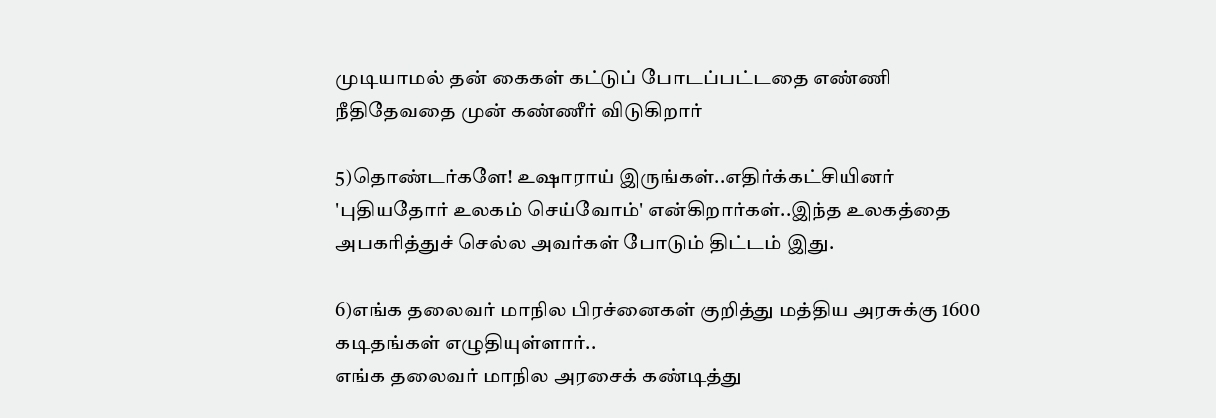முடியாமல் தன் கைகள் கட்டுப் போடப்பட்டதை எண்ணி நீதிதேவதை முன் கண்ணீர் விடுகிறார்

5)தொண்டர்களே! உஷாராய் இருங்கள்..எதிர்க்கட்சியினர் 'புதியதோர் உலகம் செய்வோம்' என்கிறார்கள்..இந்த உலகத்தை அபகரித்துச் செல்ல அவர்கள் போடும் திட்டம் இது.

6)எங்க தலைவர் மாநில பிரச்னைகள் குறித்து மத்திய அரசுக்கு 1600 கடிதங்கள் எழுதியுள்ளார்..
எங்க தலைவர் மாநில அரசைக் கண்டித்து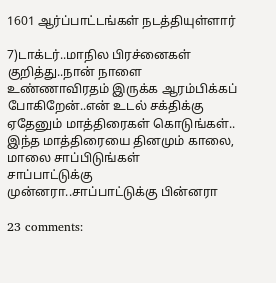1601 ஆர்ப்பாட்டங்கள் நடத்தியுள்ளார்

7)டாக்டர்..மாநில பிரச்னைகள் குறித்து..நான் நாளை உண்ணாவிரதம் இருக்க ஆரம்பிக்கப் போகிறேன்..என் உடல் சக்திக்கு ஏதேனும் மாத்திரைகள் கொடுங்கள்..
இந்த மாத்திரையை தினமும் காலை, மாலை சாப்பிடுங்கள்
சாப்பாட்டுக்கு முன்னரா..சாப்பாட்டுக்கு பின்னரா

23 comments: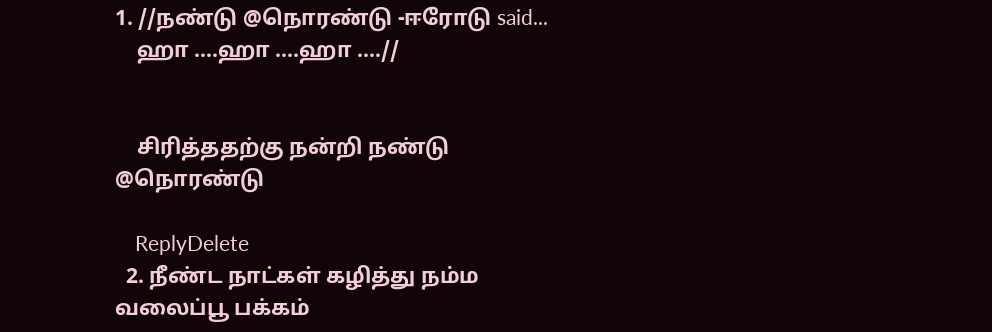1. //நண்டு @நொரண்டு -ஈரோடு said...
    ஹா ....ஹா ....ஹா ....//


    சிரித்ததற்கு நன்றி நண்டு @நொரண்டு

    ReplyDelete
  2. நீண்ட நாட்கள் கழித்து நம்ம வலைப்பூ பக்கம்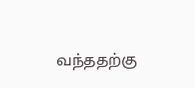வந்ததற்கு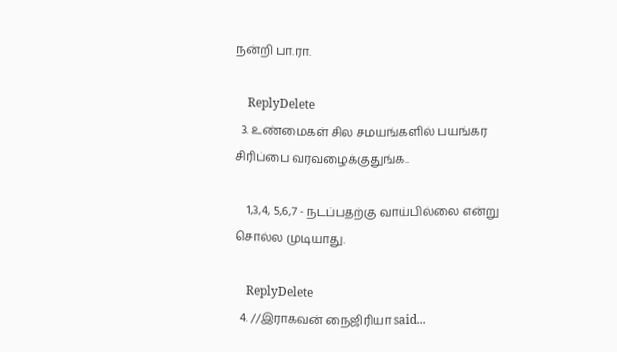நன்றி பா.ரா.

    ReplyDelete
  3. உண்மைகள் சில சமயங்களில் பயங்கர சிரிப்பை வரவழைக்குதுங்க..

    1,3,4, 5,6,7 - நடப்பதற்கு வாய்பில்லை என்று சொல்ல முடியாது.

    ReplyDelete
  4. //இராகவன் நைஜிரியா said...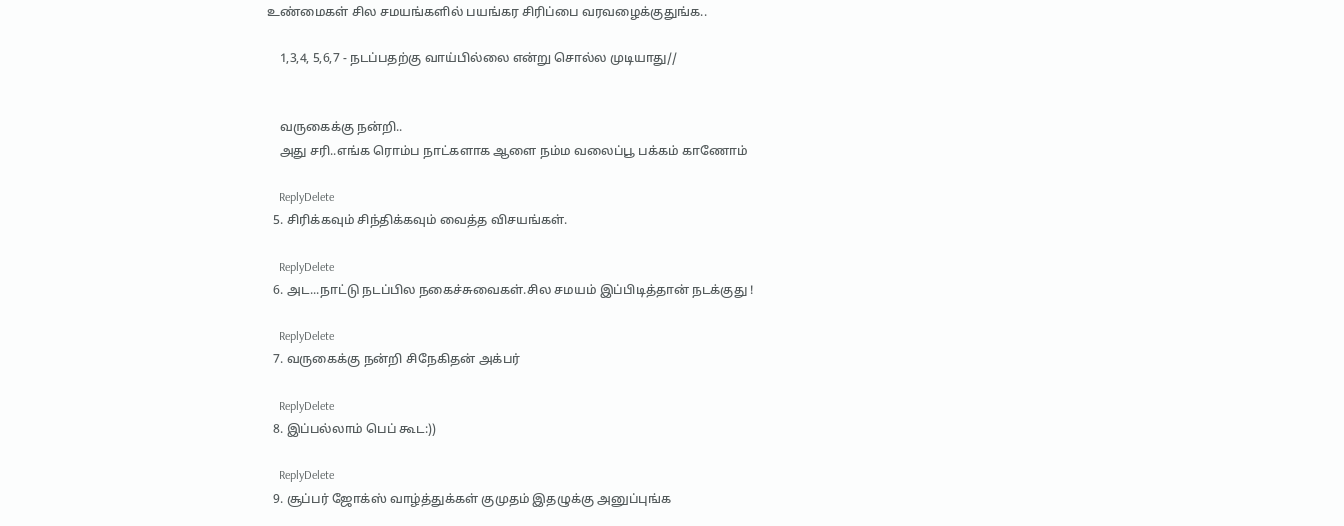உண்மைகள் சில சமயங்களில் பயங்கர சிரிப்பை வரவழைக்குதுங்க..

    1,3,4, 5,6,7 - நடப்பதற்கு வாய்பில்லை என்று சொல்ல முடியாது//


    வருகைக்கு நன்றி..
    அது சரி..எங்க ரொம்ப நாட்களாக ஆளை நம்ம வலைப்பூ பக்கம் காணோம்

    ReplyDelete
  5. சிரிக்கவும் சிந்திக்கவும் வைத்த விசயங்கள்.

    ReplyDelete
  6. அட...நாட்டு நடப்பில நகைச்சுவைகள்.சில சமயம் இப்பிடித்தான் நடக்குது !

    ReplyDelete
  7. வருகைக்கு நன்றி சிநேகிதன் அக்பர்

    ReplyDelete
  8. இப்பல்லாம் பெப் கூட:))

    ReplyDelete
  9. சூப்பர் ஜோக்ஸ் வாழ்த்துக்கள் குமுதம் இதழுக்கு அனுப்புங்க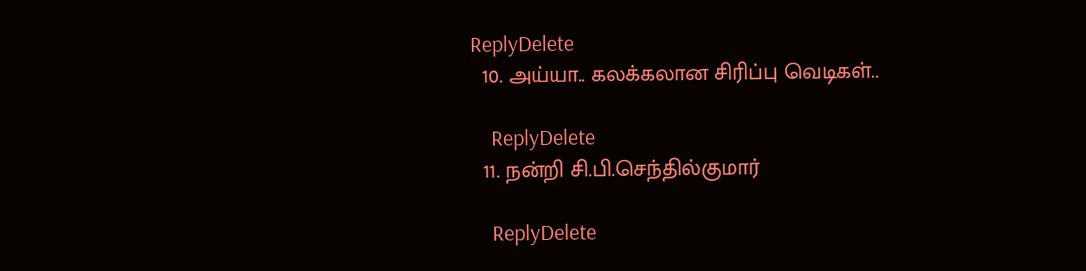ReplyDelete
  10. அய்யா.. கலக்கலான சிரிப்பு வெடிகள்..

    ReplyDelete
  11. நன்றி சி.பி.செந்தில்குமார்

    ReplyDelete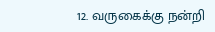12. வருகைக்கு நன்றி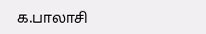க.பாலாசி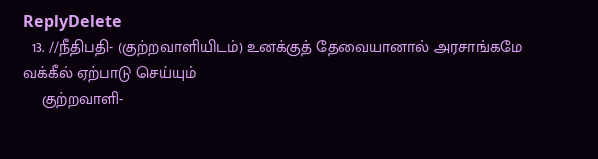ReplyDelete
  13. //நீதிபதி- (குற்றவாளியிடம்) உனக்குத் தேவையானால் அரசாங்கமே வக்கீல் ஏற்பாடு செய்யும்
    குற்றவாளி-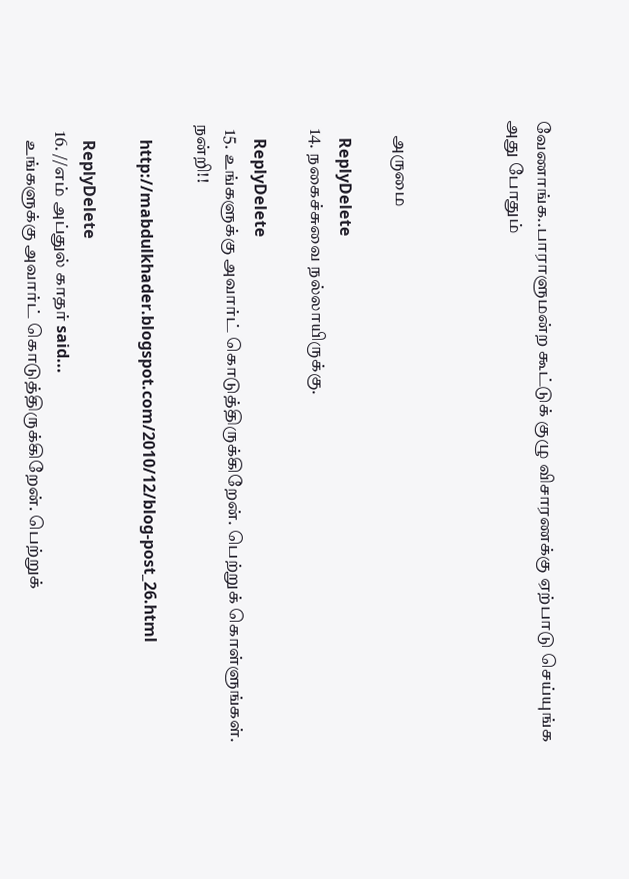வேணாங்க..பாராளுமன்ற கூட்டுக் குழு விசாரணக்கு ஏற்பாடு செய்யுங்க அது போதும்



    அருமை

    ReplyDelete
  14. நகைச்சுவை நல்லாயிருக்கு.

    ReplyDelete
  15. உங்களுக்கு அவார்ட் கொடுத்திருக்கிறேன். பெற்றுக் கொள்ளுங்கள். நன்றி!!

    http://mabdulkhader.blogspot.com/2010/12/blog-post_26.html

    ReplyDelete
  16. //எம் அப்துல் காதர் said...
    உங்களுக்கு அவார்ட் கொடுத்திருக்கிறேன். பெற்றுக்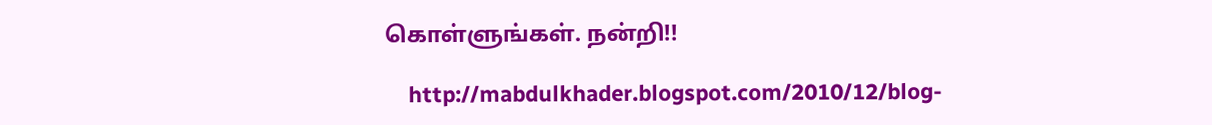கொள்ளுங்கள். நன்றி!!

    http://mabdulkhader.blogspot.com/2010/12/blog-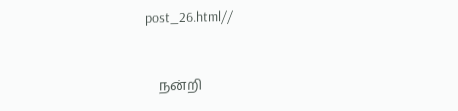post_26.html//



    நன்றி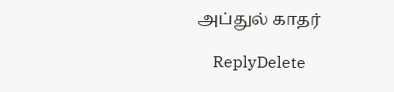அப்துல் காதர்

    ReplyDelete